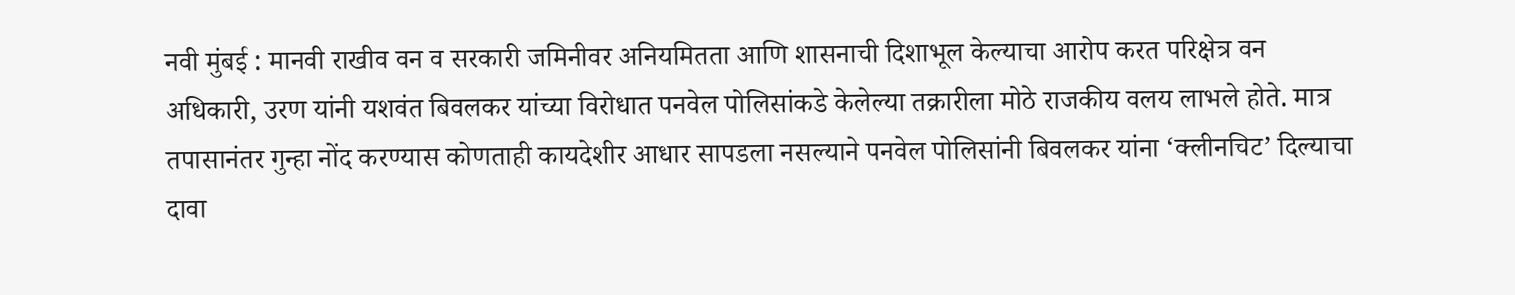नवी मुंबई : मानवी राखीव वन व सरकारी जमिनीवर अनियमितता आणि शासनाची दिशाभूल केल्याचा आरोप करत परिक्षेत्र वन अधिकारी, उरण यांनी यशवंत बिवलकर यांच्या विरोधात पनवेल पोलिसांकडे केलेल्या तक्रारीला मोठे राजकीय वलय लाभले होते. मात्र तपासानंतर गुन्हा नोंद करण्यास कोणताही कायदेशीर आधार सापडला नसल्याने पनवेल पोलिसांनी बिवलकर यांना ‘क्लीनचिट’ दिल्याचा दावा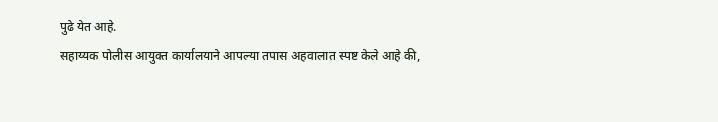पुढे येत आहे.
सहाय्यक पोलीस आयुक्त कार्यालयाने आपल्या तपास अहवालात स्पष्ट केले आहे की,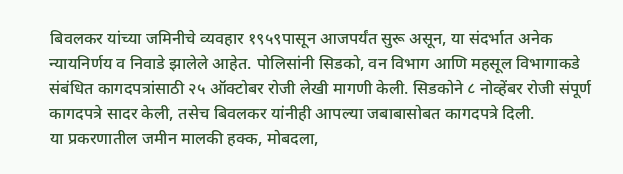बिवलकर यांच्या जमिनीचे व्यवहार १९५९पासून आजपर्यंत सुरू असून, या संदर्भात अनेक न्यायनिर्णय व निवाडे झालेले आहेत. पोलिसांनी सिडको, वन विभाग आणि महसूल विभागाकडे संबंधित कागदपत्रांसाठी २५ ऑक्टोबर रोजी लेखी मागणी केली. सिडकोने ८ नोव्हेंबर रोजी संपूर्ण कागदपत्रे सादर केली, तसेच बिवलकर यांनीही आपल्या जबाबासोबत कागदपत्रे दिली.
या प्रकरणातील जमीन मालकी हक्क, मोबदला,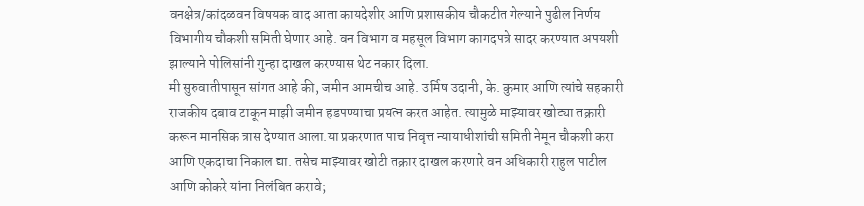वनक्षेत्र/कांदळवन विषयक वाद आता कायदेशीर आणि प्रशासकीय चौकटीत गेल्याने पुढील निर्णय विभागीय चौकशी समिती घेणार आहे. वन विभाग व महसूल विभाग कागदपत्रे सादर करण्यात अपयशी झाल्याने पोलिसांनी गुन्हा दाखल करण्यास थेट नकार दिला.
मी सुरुवातीपासून सांगत आहे की, जमीन आमचीच आहे. उर्मिष उदानी, के. कुमार आणि त्यांचे सहकारी राजकीय दबाव टाकून माझी जमीन हडपण्याचा प्रयत्न करत आहेत. त्यामुळे माझ्यावर खोट्या तक्रारी करून मानसिक त्रास देण्यात आला.या प्रकरणात पाच निवृत्त न्यायाधीशांची समिती नेमून चौकशी करा आणि एकदाचा निकाल द्या. तसेच माझ्यावर खोटी तक्रार दाखल करणारे वन अधिकारी राहुल पाटील आणि कोकरे यांना निलंबित करावे;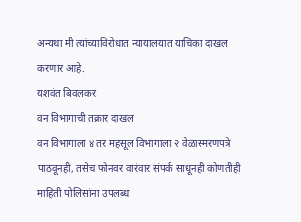अन्यथा मी त्यांच्याविरोधात न्यायालयात याचिका दाखल करणार आहे.
यशवंत बिवलकर
वन विभागाची तक्रार दाखल
वन विभागाला ४ तर महसूल विभागाला २ वेळास्मरणपत्रे पाठवूनही, तसेच फोनवर वारंवार संपर्क साधूनही कोणतीही माहिती पोलिसांना उपलब्ध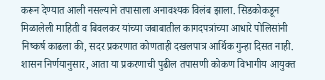करून देण्यात आली नसल्याने तपासाला अनावश्यक विलंब झाला. सिडकोकडून मिळालेली माहिती व बिवलकर यांच्या जबाबातील कागदपत्रांच्या आधारे पोलिसांनी निष्कर्ष काढला की, सदर प्रकरणात कोणताही दखलपात्र आर्थिक गुन्हा दिसत नाही. शासन निर्णयानुसार, आता या प्रकरणाची पुढील तपासणी कोकण विभागीय आयुक्त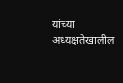यांच्या अध्यक्षतेखालील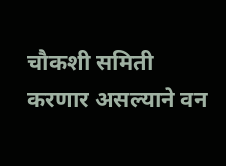चौकशी समिती करणार असल्याने वन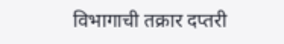विभागाची तक्रार दप्तरी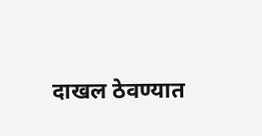दाखल ठेवण्यात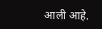आली आहे.